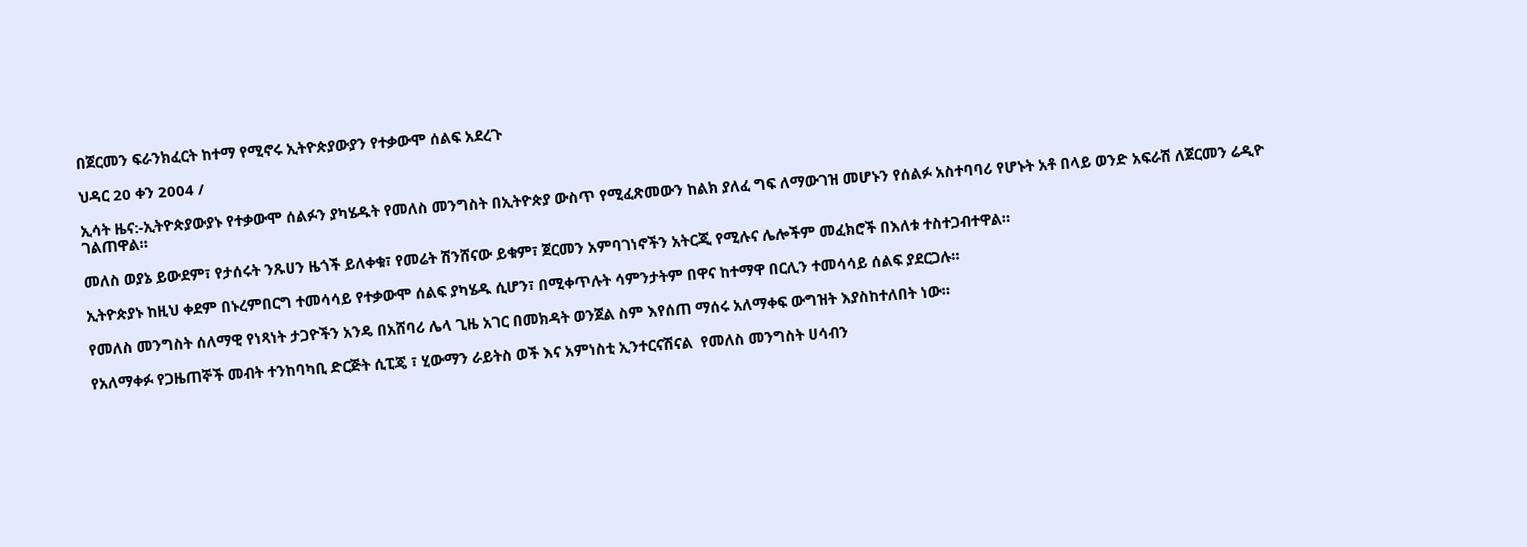በጀርመን ፍራንክፈርት ከተማ የሚኖሩ ኢትዮጵያውያን የተቃውሞ ሰልፍ አደረጉ

ህዳር 20 ቀን 2004 /

ኢሳት ዜና:-ኢትዮጵያውያኑ የተቃውሞ ሰልፉን ያካሄዱት የመለስ መንግስት በኢትዮጵያ ውስጥ የሚፈጽመውን ከልክ ያለፈ ግፍ ለማውገዝ መሆኑን የሰልፉ አስተባባሪ የሆኑት አቶ በላይ ወንድ አፍራሽ ለጀርመን ሬዲዮ ገልጠዋል።

መለስ ወያኔ ይውደም፣ የታሰሩት ንጹሀን ዜጎች ይለቀቁ፣ የመሬት ሽንሸናው ይቁም፣ ጀርመን አምባገነኖችን አትርጂ የሚሉና ሌሎችም መፈክሮች በእለቱ ተስተጋብተዋል።

ኢትዮጵያኑ ከዚህ ቀደም በኑረምበርግ ተመሳሳይ የተቃውሞ ሰልፍ ያካሄዱ ሲሆን፣ በሚቀጥሉት ሳምንታትም በዋና ከተማዋ በርሊን ተመሳሳይ ሰልፍ ያደርጋሉ።

የመለስ መንግስት ሰለማዊ የነጻነት ታጋዮችን አንዴ በአሸባሪ ሌላ ጊዜ አገር በመክዳት ወንጀል ስም እየሰጠ ማሰሩ አለማቀፍ ውግዝት እያስከተለበት ነው።

የአለማቀፉ የጋዜጠኞች መብት ተንከባካቢ ድርጅት ሲፒጄ ፣ ሂውማን ራይትስ ወች እና አምነስቲ ኢንተርናሽናል  የመለስ መንግስት ሀሳብን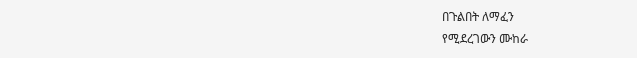በጉልበት ለማፈን
የሚደረገውን ሙከራ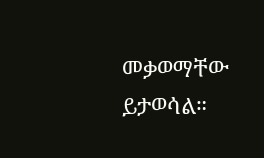መቃወማቸው ይታወሳል።